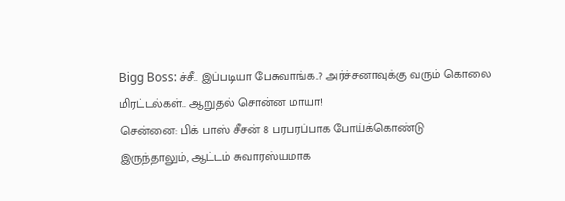Bigg Boss: ச்சீ.. இப்படியா பேசுவாங்க..? அர்ச்சனாவுக்கு வரும் கொலை மிரட்டல்கள்.. ஆறுதல் சொன்ன மாயா!
சென்னை: பிக் பாஸ் சீசன் 8 பரபரப்பாக போய்க்கொண்டு இருந்தாலும், ஆட்டம் சுவாரஸ்யமாக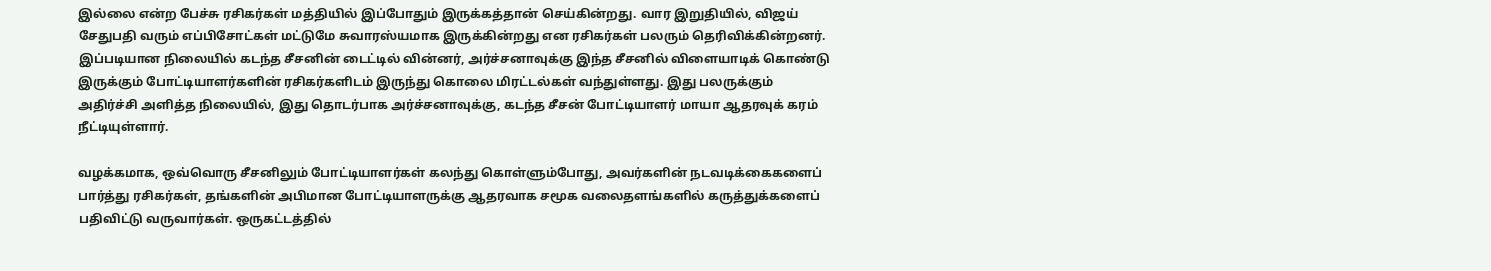இல்லை என்ற பேச்சு ரசிகர்கள் மத்தியில் இப்போதும் இருக்கத்தான் செய்கின்றது. வார இறுதியில், விஜய் சேதுபதி வரும் எப்பிசோட்கள் மட்டுமே சுவாரஸ்யமாக இருக்கின்றது என ரசிகர்கள் பலரும் தெரிவிக்கின்றனர். இப்படியான நிலையில் கடந்த சீசனின் டைட்டில் வின்னர், அர்ச்சனாவுக்கு இந்த சீசனில் விளையாடிக் கொண்டு இருக்கும் போட்டியாளர்களின் ரசிகர்களிடம் இருந்து கொலை மிரட்டல்கள் வந்துள்ளது. இது பலருக்கும் அதிர்ச்சி அளித்த நிலையில், இது தொடர்பாக அர்ச்சனாவுக்கு, கடந்த சீசன் போட்டியாளர் மாயா ஆதரவுக் கரம் நீட்டியுள்ளார்.

வழக்கமாக, ஒவ்வொரு சீசனிலும் போட்டியாளர்கள் கலந்து கொள்ளும்போது, அவர்களின் நடவடிக்கைகளைப் பார்த்து ரசிகர்கள், தங்களின் அபிமான போட்டியாளருக்கு ஆதரவாக சமூக வலைதளங்களில் கருத்துக்களைப் பதிவிட்டு வருவார்கள். ஒருகட்டத்தில்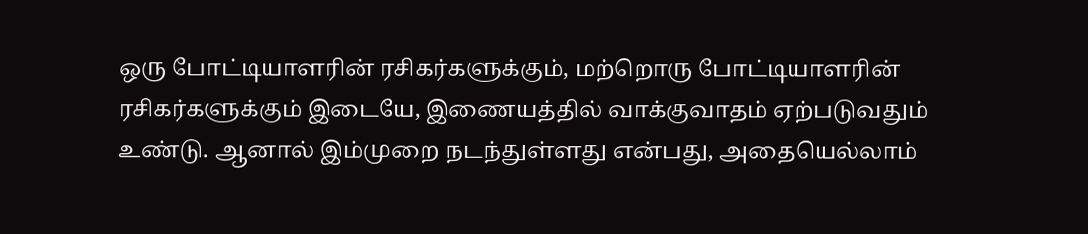ஒரு போட்டியாளரின் ரசிகர்களுக்கும், மற்றொரு போட்டியாளரின் ரசிகர்களுக்கும் இடையே, இணையத்தில் வாக்குவாதம் ஏற்படுவதும் உண்டு. ஆனால் இம்முறை நடந்துள்ளது என்பது, அதையெல்லாம்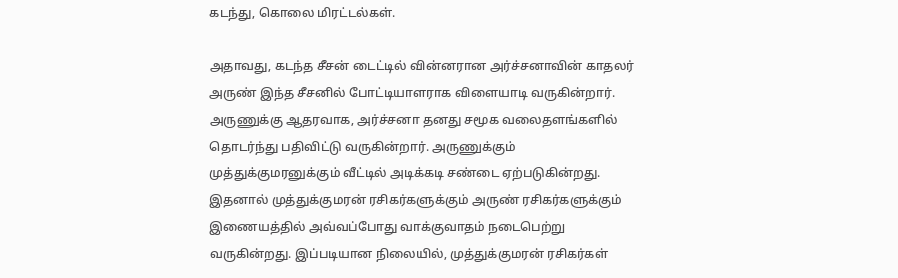கடந்து, கொலை மிரட்டல்கள்.

அதாவது, கடந்த சீசன் டைட்டில் வின்னரான அர்ச்சனாவின் காதலர் அருண் இந்த சீசனில் போட்டியாளராக விளையாடி வருகின்றார். அருணுக்கு ஆதரவாக, அர்ச்சனா தனது சமூக வலைதளங்களில் தொடர்ந்து பதிவிட்டு வருகின்றார். அருணுக்கும் முத்துக்குமரனுக்கும் வீட்டில் அடிக்கடி சண்டை ஏற்படுகின்றது. இதனால் முத்துக்குமரன் ரசிகர்களுக்கும் அருண் ரசிகர்களுக்கும் இணையத்தில் அவ்வப்போது வாக்குவாதம் நடைபெற்று வருகின்றது. இப்படியான நிலையில், முத்துக்குமரன் ரசிகர்கள்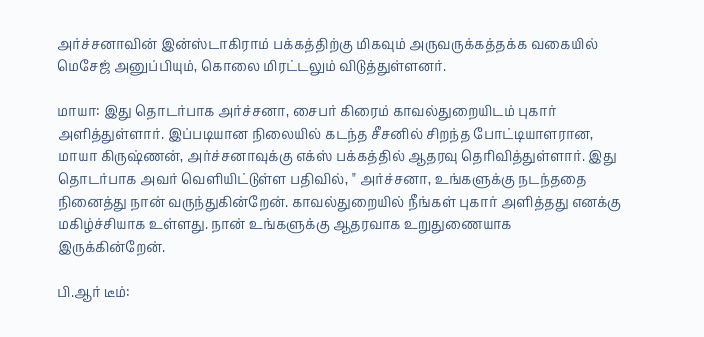அர்ச்சனாவின் இன்ஸ்டாகிராம் பக்கத்திற்கு மிகவும் அருவருக்கத்தக்க வகையில் மெசேஜ் அனுப்பியும், கொலை மிரட்டலும் விடுத்துள்ளனர்.

மாயா: இது தொடர்பாக அர்ச்சனா, சைபர் கிரைம் காவல்துறையிடம் புகார் அளித்துள்ளார். இப்படியான நிலையில் கடந்த சீசனில் சிறந்த போட்டியாளரான, மாயா கிருஷ்ணன், அர்ச்சனாவுக்கு எக்ஸ் பக்கத்தில் ஆதரவு தெரிவித்துள்ளார். இது தொடர்பாக அவர் வெளியிட்டுள்ள பதிவில், " அர்ச்சனா, உங்களுக்கு நடந்ததை நினைத்து நான் வருந்துகின்றேன். காவல்துறையில் நீங்கள் புகார் அளித்தது எனக்கு மகிழ்ச்சியாக உள்ளது. நான் உங்களுக்கு ஆதரவாக உறுதுணையாக இருக்கின்றேன்.

பி.ஆர் டீம்: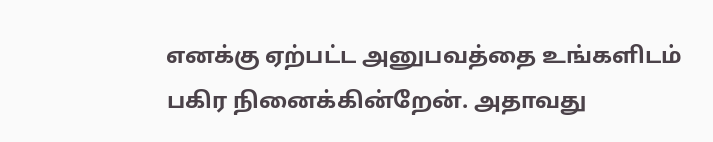எனக்கு ஏற்பட்ட அனுபவத்தை உங்களிடம் பகிர நினைக்கின்றேன். அதாவது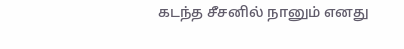கடந்த சீசனில் நானும் எனது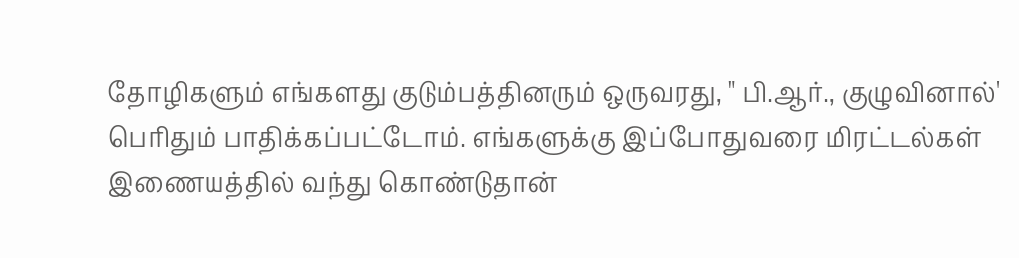தோழிகளும் எங்களது குடும்பத்தினரும் ஒருவரது, " பி.ஆர்., குழுவினால்' பெரிதும் பாதிக்கப்பட்டோம். எங்களுக்கு இப்போதுவரை மிரட்டல்கள் இணையத்தில் வந்து கொண்டுதான்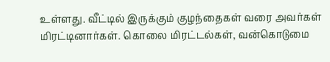உள்ளது. வீட்டில் இருக்கும் குழந்தைகள் வரை அவர்கள் மிரட்டினார்கள். கொலை மிரட்டல்கள், வன்கொடுமை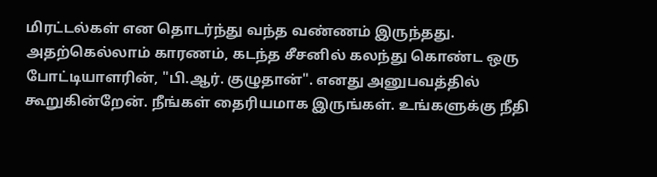மிரட்டல்கள் என தொடர்ந்து வந்த வண்ணம் இருந்தது. அதற்கெல்லாம் காரணம், கடந்த சீசனில் கலந்து கொண்ட ஒரு போட்டியாளரின், "பி.ஆர். குழுதான்". எனது அனுபவத்தில் கூறுகின்றேன். நீங்கள் தைரியமாக இருங்கள். உங்களுக்கு நீதி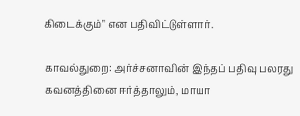கிடைக்கும்" என பதிவிட்டுள்ளார்.

காவல்துறை: அர்ச்சனாவின் இந்தப் பதிவு பலரது கவனத்தினை ஈர்த்தாலும், மாயா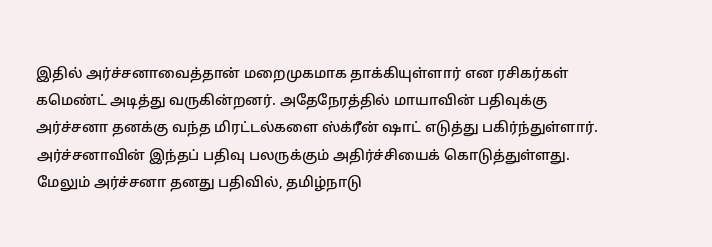இதில் அர்ச்சனாவைத்தான் மறைமுகமாக தாக்கியுள்ளார் என ரசிகர்கள் கமெண்ட் அடித்து வருகின்றனர். அதேநேரத்தில் மாயாவின் பதிவுக்கு அர்ச்சனா தனக்கு வந்த மிரட்டல்களை ஸ்க்ரீன் ஷாட் எடுத்து பகிர்ந்துள்ளார். அர்ச்சனாவின் இந்தப் பதிவு பலருக்கும் அதிர்ச்சியைக் கொடுத்துள்ளது. மேலும் அர்ச்சனா தனது பதிவில், தமிழ்நாடு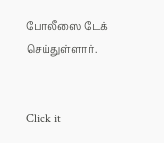போலீஸை டேக் செய்துள்ளார்.


Click it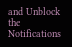and Unblock the Notifications